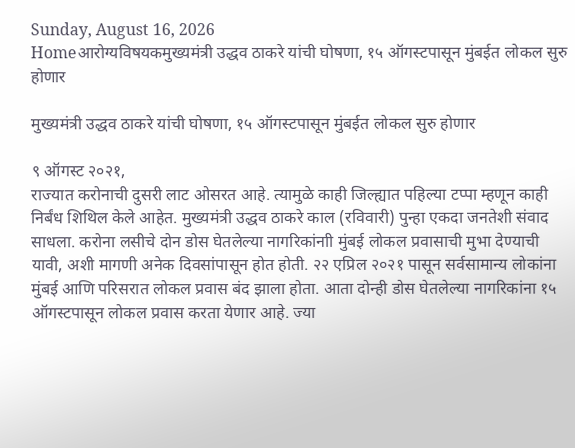Sunday, August 16, 2026
Homeआरोग्यविषयकमुख्यमंत्री उद्धव ठाकरे यांची घोषणा, १५ ऑगस्टपासून मुंबईत लोकल सुरु होणार

मुख्यमंत्री उद्धव ठाकरे यांची घोषणा, १५ ऑगस्टपासून मुंबईत लोकल सुरु होणार

९ ऑगस्ट २०२१,
राज्यात करोनाची दुसरी लाट ओसरत आहे. त्यामुळे काही जिल्ह्यात पहिल्या टप्पा म्हणून काही निर्बंध शिथिल केले आहेत. मुख्यमंत्री उद्धव ठाकरे काल (रविवारी) पुन्हा एकदा जनतेशी संवाद साधला. करोना लसीचे दोन डोस घेतलेल्या नागरिकांनाी मुंबई लोकल प्रवासाची मुभा देण्याची यावी, अशी मागणी अनेक दिवसांपासून होत होती. २२ एप्रिल २०२१ पासून सर्वसामान्य लोकांना मुंबई आणि परिसरात लोकल प्रवास बंद झाला होता. आता दोन्ही डोस घेतलेल्या नागरिकांना १५ ऑगस्टपासून लोकल प्रवास करता येणार आहे. ज्या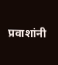प्रवाशांनी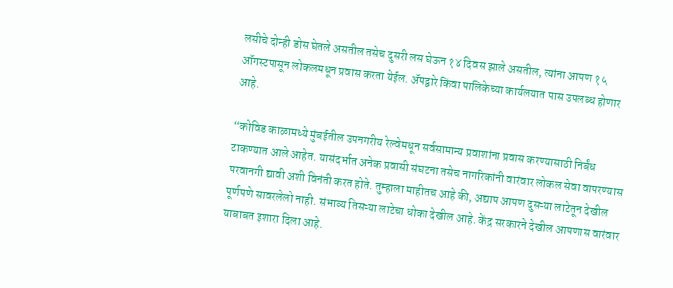लसीचे दोन्ही डोस घेतले असतील तसेच दुसरी लस घेऊन १४ दिवस झाले असतील, त्यांना आपण १५ ऑगस्टपासून लोकलमधून प्रवास करता येईल. अ‍ॅपद्वारे किंवा पालिकेच्या कार्यलयात पास उपलब्ध होणार आहे.

“कोविड काळामध्ये मुंबईतील उपनगरीय रेल्वेमधून सर्वसामान्य प्रवाशांना प्रवास करण्यासाठी निर्बंध टाकण्यात आले आहेत. यासंदर्भात अनेक प्रवासी संघटना तसेच नागरिकांनी वारंवार लोकल सेवा वापरण्यास परवानगी द्यावी अशी विनंती करत होते. तुम्हाला माहीतच आहे की, अद्याप आपण दुसऱ्या लाटेतून देखील पूर्णपणे सावरलेलो नाही. संभाव्य तिसऱ्या लाटेचा धोका देखील आहे. केंद्र सरकारने देखील आपणास वारंवार याबाबत इशारा दिला आहे.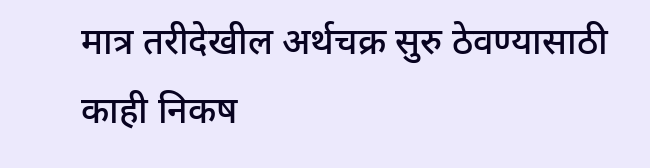मात्र तरीदेखील अर्थचक्र सुरु ठेवण्यासाठी काही निकष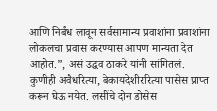आणि निर्बंध लावून सर्वसामान्य प्रवाशांना प्रवाशांना लोकलचा प्रवास करण्यास आपण मान्यता देत आहोत.”, असं उद्धव ठाकरे यांनी सांगितलं. कुणीही अवैधरित्या, बेकायदेशीररित्या पासेस प्राप्त करून घेऊ नयेत. लसींचे दोन डोसेस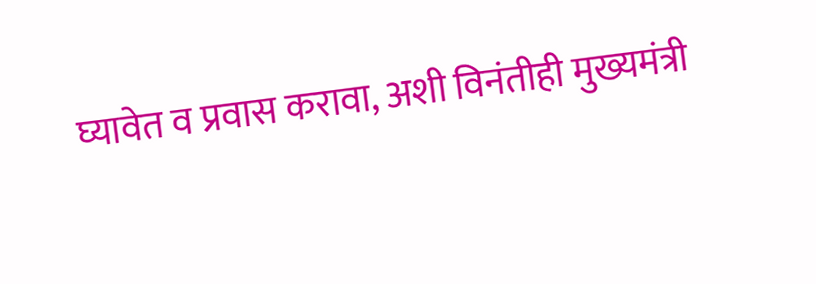घ्यावेत व प्रवास करावा, अशी विनंतीही मुख्यमंत्री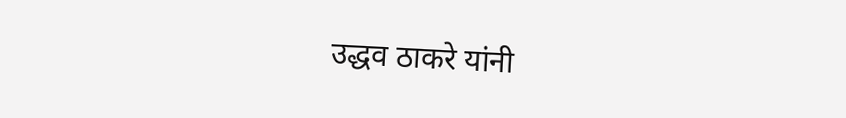उद्धव ठाकरे यांनी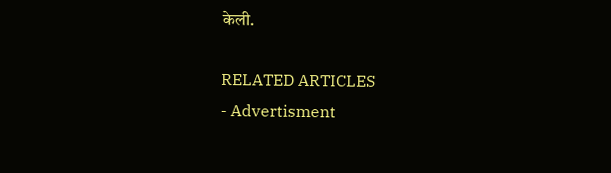केली.

RELATED ARTICLES
- Advertisment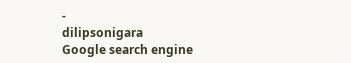-
dilipsonigara
Google search engine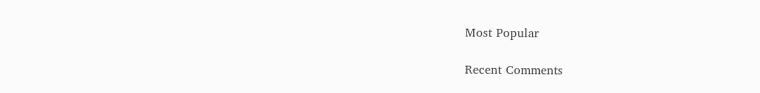Most Popular

Recent Comments